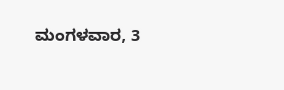ಮಂಗಳವಾರ, 3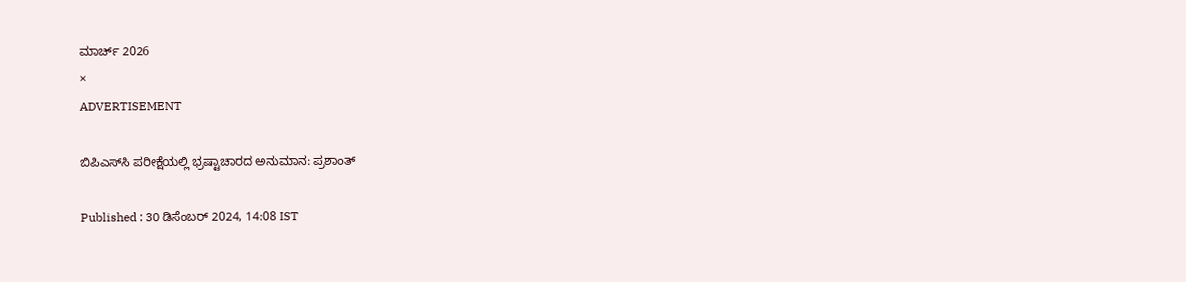ಮಾರ್ಚ್ 2026
×
ADVERTISEMENT

ಬಿಪಿಎಸ್‌ಸಿ ಪರೀಕ್ಷೆಯಲ್ಲಿ ಭ್ರಷ್ಟಾಚಾರದ ಅನುಮಾನ: ಪ್ರಶಾಂತ್

Published : 30 ಡಿಸೆಂಬರ್ 2024, 14:08 IST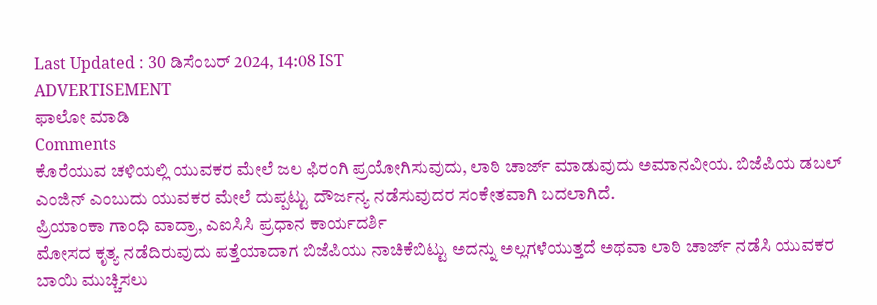Last Updated : 30 ಡಿಸೆಂಬರ್ 2024, 14:08 IST
ADVERTISEMENT
ಫಾಲೋ ಮಾಡಿ
Comments
ಕೊರೆಯುವ ಚಳಿಯಲ್ಲಿ ಯುವಕರ ಮೇಲೆ ಜಲ ಫಿರಂಗಿ ಪ್ರಯೋಗಿಸುವುದು, ಲಾಠಿ ಚಾರ್ಜ್‌ ಮಾಡುವುದು ಅಮಾನವೀಯ. ಬಿಜೆಪಿಯ ಡಬಲ್ ಎಂಜಿನ್ ಎಂಬುದು ಯುವಕರ ಮೇಲೆ ದುಪ್ಪಟ್ಟು ದೌರ್ಜನ್ಯ ನಡೆಸುವುದರ ಸಂಕೇತವಾಗಿ ಬದಲಾಗಿದೆ.
ಪ್ರಿಯಾಂಕಾ ಗಾಂಧಿ ವಾದ್ರಾ, ಎಐಸಿಸಿ ಪ್ರಧಾನ ಕಾರ್ಯದರ್ಶಿ
ಮೋಸದ ಕೃತ್ಯ ನಡೆದಿರುವುದು ಪತ್ತೆಯಾದಾಗ ಬಿಜೆಪಿಯು ನಾಚಿಕೆಬಿಟ್ಟು ಅದನ್ನು ಅಲ್ಲಗಳೆಯುತ್ತದೆ ಅಥವಾ ಲಾಠಿ ಚಾರ್ಜ್ ನಡೆಸಿ ಯುವಕರ ಬಾಯಿ ಮುಚ್ಚಿಸಲು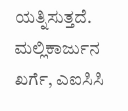ಯತ್ನಿಸುತ್ತದೆ.
ಮಲ್ಲಿಕಾರ್ಜುನ ಖರ್ಗೆ, ಎಐಸಿಸಿ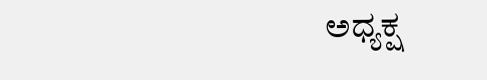ಅಧ್ಯಕ್ಷ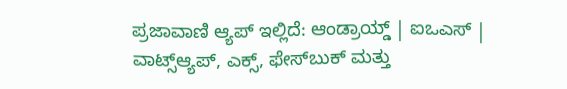ಪ್ರಜಾವಾಣಿ ಆ್ಯಪ್ ಇಲ್ಲಿದೆ: ಆಂಡ್ರಾಯ್ಡ್ | ಐಒಎಸ್ | ವಾಟ್ಸ್ಆ್ಯಪ್, ಎಕ್ಸ್, ಫೇಸ್‌ಬುಕ್ ಮತ್ತು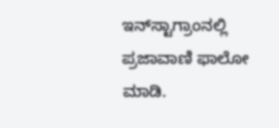ಇನ್‌ಸ್ಟಾಗ್ರಾಂನಲ್ಲಿ ಪ್ರಜಾವಾಣಿ ಫಾಲೋ ಮಾಡಿ.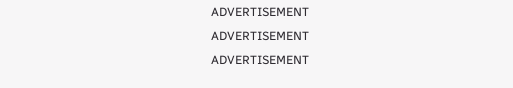ADVERTISEMENT
ADVERTISEMENT
ADVERTISEMENT